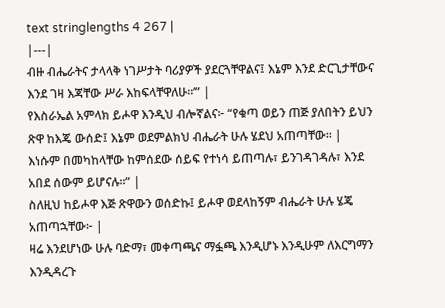text stringlengths 4 267 |
|---|
ብዙ ብሔራትና ታላላቅ ነገሥታት ባሪያዎች ያደርጓቸዋልና፤ እኔም እንደ ድርጊታቸውና እንደ ገዛ እጃቸው ሥራ እከፍላቸዋለሁ።’” |
የእስራኤል አምላክ ይሖዋ እንዲህ ብሎኛልና፦ “የቁጣ ወይን ጠጅ ያለበትን ይህን ጽዋ ከእጄ ውሰድ፤ እኔም ወደምልክህ ብሔራት ሁሉ ሄደህ አጠጣቸው። |
እነሱም በመካከላቸው ከምሰደው ሰይፍ የተነሳ ይጠጣሉ፣ ይንገዳገዳሉ፣ እንደ አበደ ሰውም ይሆናሉ።” |
ስለዚህ ከይሖዋ እጅ ጽዋውን ወሰድኩ፤ ይሖዋ ወደላከኝም ብሔራት ሁሉ ሄጄ አጠጣኋቸው፦ |
ዛሬ እንደሆነው ሁሉ ባድማ፣ መቀጣጫና ማፏጫ እንዲሆኑ እንዲሁም ለእርግማን እንዲዳረጉ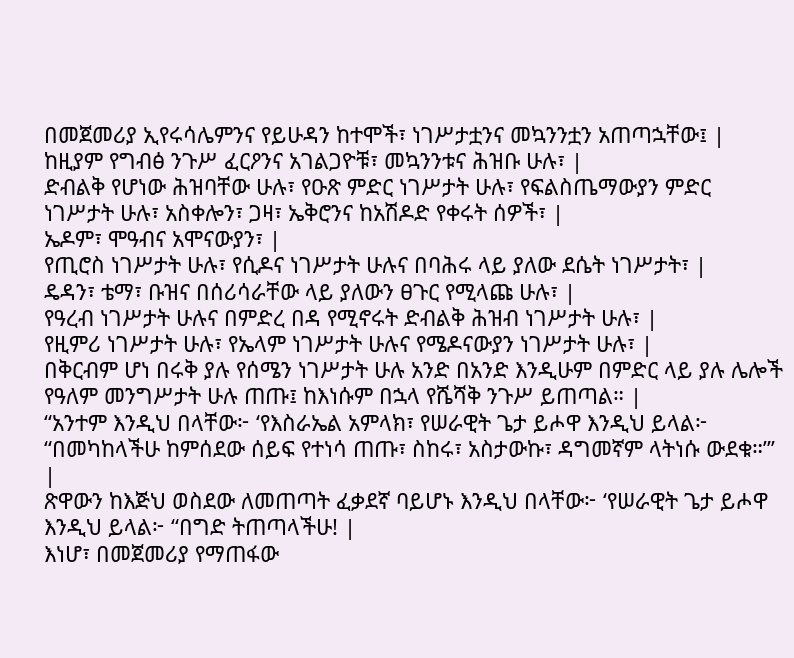በመጀመሪያ ኢየሩሳሌምንና የይሁዳን ከተሞች፣ ነገሥታቷንና መኳንንቷን አጠጣኋቸው፤ |
ከዚያም የግብፅ ንጉሥ ፈርዖንና አገልጋዮቹ፣ መኳንንቱና ሕዝቡ ሁሉ፣ |
ድብልቅ የሆነው ሕዝባቸው ሁሉ፣ የዑጽ ምድር ነገሥታት ሁሉ፣ የፍልስጤማውያን ምድር ነገሥታት ሁሉ፣ አስቀሎን፣ ጋዛ፣ ኤቅሮንና ከአሽዶድ የቀሩት ሰዎች፣ |
ኤዶም፣ ሞዓብና አሞናውያን፣ |
የጢሮስ ነገሥታት ሁሉ፣ የሲዶና ነገሥታት ሁሉና በባሕሩ ላይ ያለው ደሴት ነገሥታት፣ |
ዴዳን፣ ቴማ፣ ቡዝና በሰሪሳራቸው ላይ ያለውን ፀጉር የሚላጩ ሁሉ፣ |
የዓረብ ነገሥታት ሁሉና በምድረ በዳ የሚኖሩት ድብልቅ ሕዝብ ነገሥታት ሁሉ፣ |
የዚምሪ ነገሥታት ሁሉ፣ የኤላም ነገሥታት ሁሉና የሜዶናውያን ነገሥታት ሁሉ፣ |
በቅርብም ሆነ በሩቅ ያሉ የሰሜን ነገሥታት ሁሉ አንድ በአንድ እንዲሁም በምድር ላይ ያሉ ሌሎች የዓለም መንግሥታት ሁሉ ጠጡ፤ ከእነሱም በኋላ የሼሻቅ ንጉሥ ይጠጣል። |
“አንተም እንዲህ በላቸው፦ ‘የእስራኤል አምላክ፣ የሠራዊት ጌታ ይሖዋ እንዲህ ይላል፦ “በመካከላችሁ ከምሰደው ሰይፍ የተነሳ ጠጡ፣ ስከሩ፣ አስታውኩ፣ ዳግመኛም ላትነሱ ውደቁ።”’ |
ጽዋውን ከእጅህ ወስደው ለመጠጣት ፈቃደኛ ባይሆኑ እንዲህ በላቸው፦ ‘የሠራዊት ጌታ ይሖዋ እንዲህ ይላል፦ “በግድ ትጠጣላችሁ! |
እነሆ፣ በመጀመሪያ የማጠፋው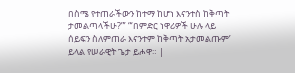በስሜ የተጠራችውን ከተማ ከሆነ እናንተስ ከቅጣት ታመልጣላችሁ?”’ “‘በምድር ነዋሪዎች ሁሉ ላይ ሰይፍን ስለምጠራ እናንተም ከቅጣት አታመልጡም’ ይላል የሠራዊት ጌታ ይሖዋ። |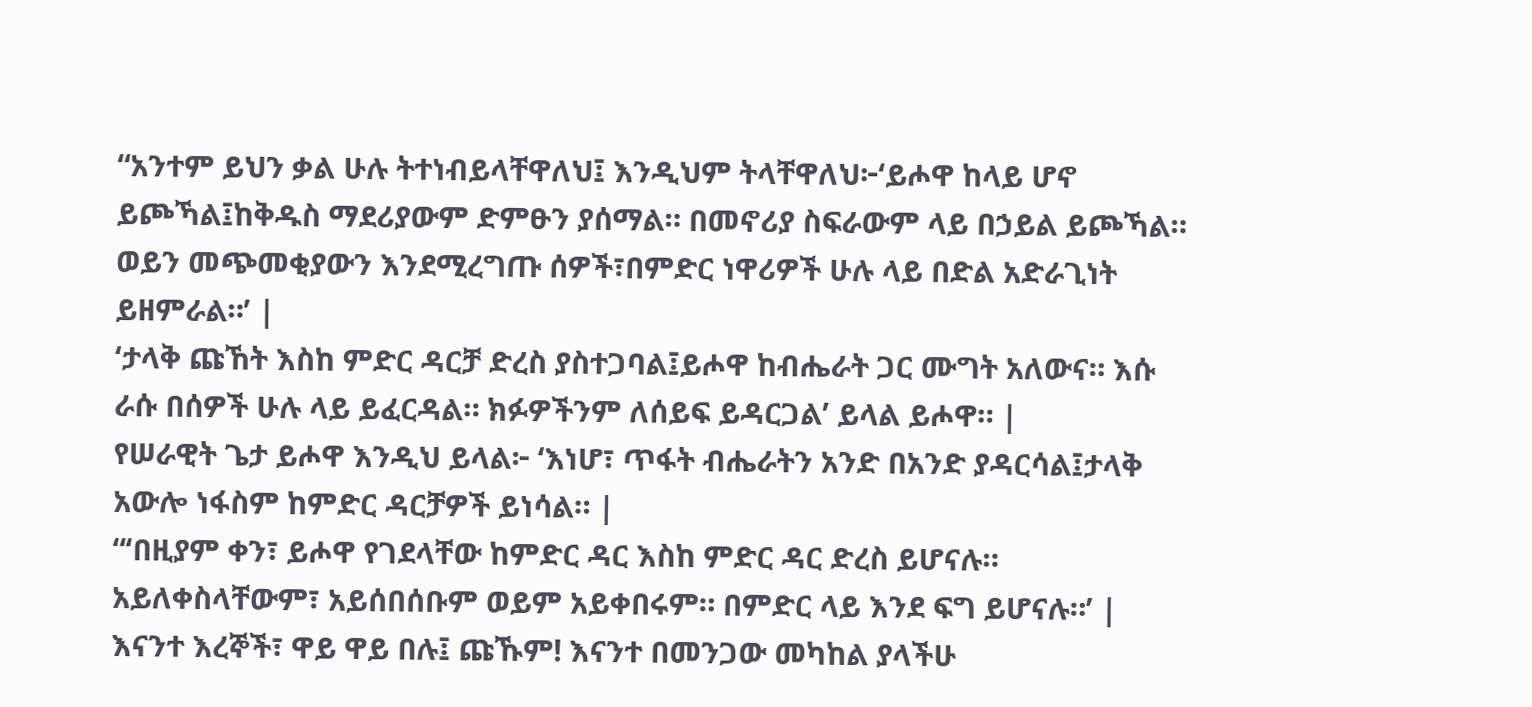“አንተም ይህን ቃል ሁሉ ትተነብይላቸዋለህ፤ እንዲህም ትላቸዋለህ፦‘ይሖዋ ከላይ ሆኖ ይጮኻል፤ከቅዱስ ማደሪያውም ድምፁን ያሰማል። በመኖሪያ ስፍራውም ላይ በኃይል ይጮኻል። ወይን መጭመቂያውን እንደሚረግጡ ሰዎች፣በምድር ነዋሪዎች ሁሉ ላይ በድል አድራጊነት ይዘምራል።’ |
‘ታላቅ ጩኸት እስከ ምድር ዳርቻ ድረስ ያስተጋባል፤ይሖዋ ከብሔራት ጋር ሙግት አለውና። እሱ ራሱ በሰዎች ሁሉ ላይ ይፈርዳል። ክፉዎችንም ለሰይፍ ይዳርጋል’ ይላል ይሖዋ። |
የሠራዊት ጌታ ይሖዋ እንዲህ ይላል፦ ‘እነሆ፣ ጥፋት ብሔራትን አንድ በአንድ ያዳርሳል፤ታላቅ አውሎ ነፋስም ከምድር ዳርቻዎች ይነሳል። |
“‘በዚያም ቀን፣ ይሖዋ የገደላቸው ከምድር ዳር እስከ ምድር ዳር ድረስ ይሆናሉ። አይለቀስላቸውም፣ አይሰበሰቡም ወይም አይቀበሩም። በምድር ላይ እንደ ፍግ ይሆናሉ።’ |
እናንተ እረኞች፣ ዋይ ዋይ በሉ፤ ጩኹም! እናንተ በመንጋው መካከል ያላችሁ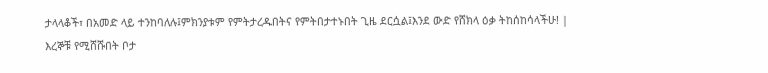ታላላቆች፣ በአመድ ላይ ተንከባለሉ፤ምክንያቱም የምትታረዱበትና የምትበታተኑበት ጊዜ ደርሷል፤እንደ ውድ የሸክላ ዕቃ ትከሰከሳላችሁ! |
እረኞቹ የሚሸሹበት ቦታ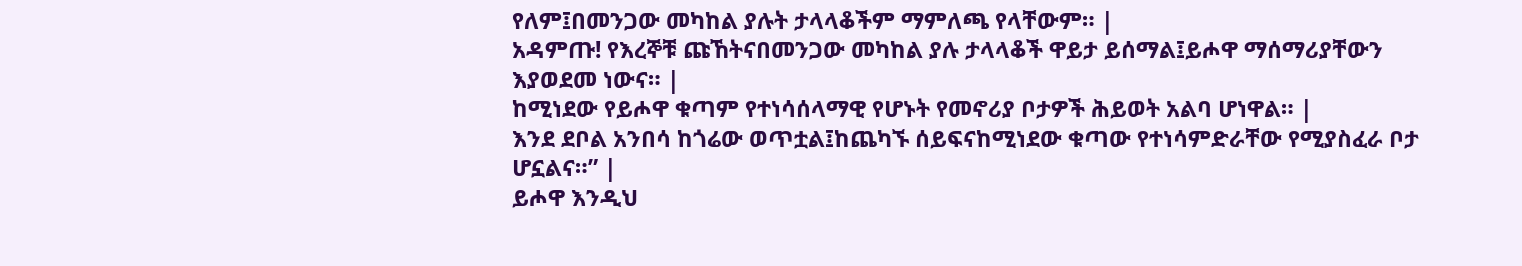የለም፤በመንጋው መካከል ያሉት ታላላቆችም ማምለጫ የላቸውም። |
አዳምጡ! የእረኞቹ ጩኸትናበመንጋው መካከል ያሉ ታላላቆች ዋይታ ይሰማል፤ይሖዋ ማሰማሪያቸውን እያወደመ ነውና። |
ከሚነደው የይሖዋ ቁጣም የተነሳሰላማዊ የሆኑት የመኖሪያ ቦታዎች ሕይወት አልባ ሆነዋል። |
እንደ ደቦል አንበሳ ከጎሬው ወጥቷል፤ከጨካኙ ሰይፍናከሚነደው ቁጣው የተነሳምድራቸው የሚያስፈራ ቦታ ሆኗልና።” |
ይሖዋ እንዲህ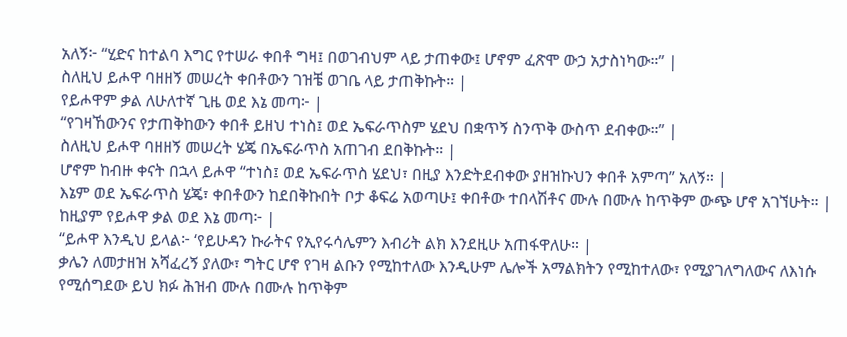አለኝ፦ “ሂድና ከተልባ እግር የተሠራ ቀበቶ ግዛ፤ በወገብህም ላይ ታጠቀው፤ ሆኖም ፈጽሞ ውኃ አታስነካው።” |
ስለዚህ ይሖዋ ባዘዘኝ መሠረት ቀበቶውን ገዝቼ ወገቤ ላይ ታጠቅኩት። |
የይሖዋም ቃል ለሁለተኛ ጊዜ ወደ እኔ መጣ፦ |
“የገዛኸውንና የታጠቅከውን ቀበቶ ይዘህ ተነስ፤ ወደ ኤፍራጥስም ሄደህ በቋጥኝ ስንጥቅ ውስጥ ደብቀው።” |
ስለዚህ ይሖዋ ባዘዘኝ መሠረት ሄጄ በኤፍራጥስ አጠገብ ደበቅኩት። |
ሆኖም ከብዙ ቀናት በኋላ ይሖዋ “ተነስ፤ ወደ ኤፍራጥስ ሄደህ፣ በዚያ እንድትደብቀው ያዘዝኩህን ቀበቶ አምጣ” አለኝ። |
እኔም ወደ ኤፍራጥስ ሄጄ፣ ቀበቶውን ከደበቅኩበት ቦታ ቆፍሬ አወጣሁ፤ ቀበቶው ተበላሽቶና ሙሉ በሙሉ ከጥቅም ውጭ ሆኖ አገኘሁት። |
ከዚያም የይሖዋ ቃል ወደ እኔ መጣ፦ |
“ይሖዋ እንዲህ ይላል፦ ‘የይሁዳን ኩራትና የኢየሩሳሌምን እብሪት ልክ እንደዚሁ አጠፋዋለሁ። |
ቃሌን ለመታዘዝ አሻፈረኝ ያለው፣ ግትር ሆኖ የገዛ ልቡን የሚከተለው እንዲሁም ሌሎች አማልክትን የሚከተለው፣ የሚያገለግለውና ለእነሱ የሚሰግደው ይህ ክፉ ሕዝብ ሙሉ በሙሉ ከጥቅም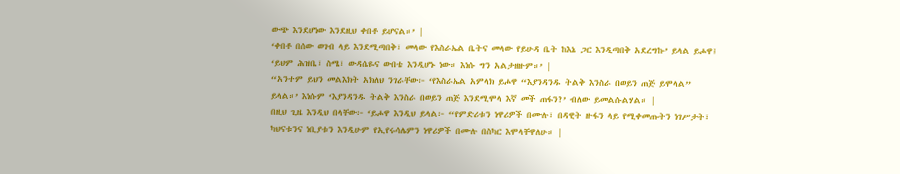ውጭ እንደሆነው እንደዚህ ቀበቶ ይሆናል።’ |
‘ቀበቶ በሰው ወገብ ላይ እንደሚጣበቅ፣ መላው የእስራኤል ቤትና መላው የይሁዳ ቤት ከእኔ ጋር እንዲጣበቅ አደረግኩ’ ይላል ይሖዋ፤ ‘ይህም ሕዝቤ፣ ስሜ፣ ውዳሴዬና ውበቴ እንዲሆኑ ነው። እነሱ ግን አልታዘዙም።’ |
“አንተም ይህን መልእክት አክለህ ንገራቸው፦ ‘የእስራኤል አምላክ ይሖዋ “እያንዳንዱ ትልቅ እንስራ በወይን ጠጅ ይሞላል” ይላል።’ እነሱም ‘እያንዳንዱ ትልቅ እንስራ በወይን ጠጅ እንደሚሞላ እኛ መች ጠፋን?’ ብለው ይመልሱልሃል። |
በዚህ ጊዜ እንዲህ በላቸው፦ ‘ይሖዋ እንዲህ ይላል፦ “የምድሪቱን ነዋሪዎች በሙሉ፣ በዳዊት ዙፋን ላይ የሚቀመጡትን ነገሥታት፣ ካህናቱንና ነቢያቱን እንዲሁም የኢየሩሳሌምን ነዋሪዎች በሙሉ በስካር እሞላቸዋለሁ። |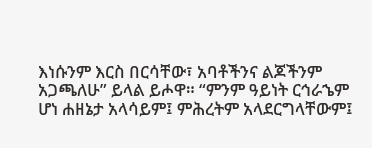እነሱንም እርስ በርሳቸው፣ አባቶችንና ልጆችንም አጋጫለሁ” ይላል ይሖዋ። “ምንም ዓይነት ርኅራኄም ሆነ ሐዘኔታ አላሳይም፤ ምሕረትም አላደርግላቸውም፤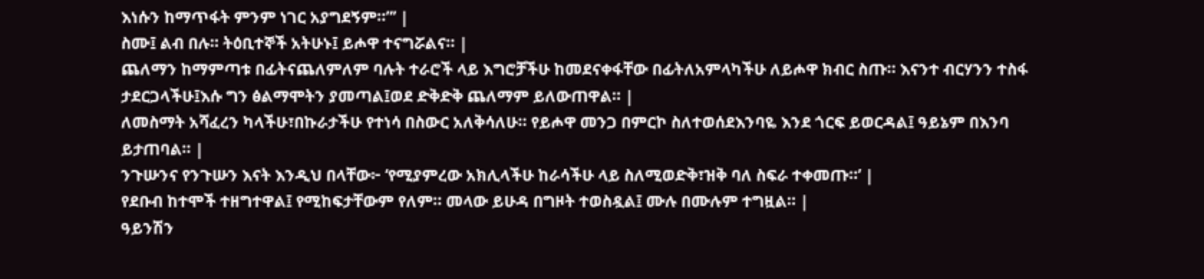እነሱን ከማጥፋት ምንም ነገር አያግደኝም።”’ |
ስሙ፤ ልብ በሉ። ትዕቢተኞች አትሁኑ፤ ይሖዋ ተናግሯልና። |
ጨለማን ከማምጣቱ በፊትናጨለምለም ባሉት ተራሮች ላይ እግሮቻችሁ ከመደናቀፋቸው በፊትለአምላካችሁ ለይሖዋ ክብር ስጡ። እናንተ ብርሃንን ተስፋ ታደርጋላችሁ፤እሱ ግን ፅልማሞትን ያመጣል፤ወደ ድቅድቅ ጨለማም ይለውጠዋል። |
ለመስማት አሻፈረን ካላችሁ፣በኩራታችሁ የተነሳ በስውር አለቅሳለሁ። የይሖዋ መንጋ በምርኮ ስለተወሰደእንባዬ እንደ ጎርፍ ይወርዳል፤ ዓይኔም በእንባ ይታጠባል። |
ንጉሡንና የንጉሡን እናት እንዲህ በላቸው፦ ‘የሚያምረው አክሊላችሁ ከራሳችሁ ላይ ስለሚወድቅ፣ዝቅ ባለ ስፍራ ተቀመጡ።’ |
የደቡብ ከተሞች ተዘግተዋል፤ የሚከፍታቸውም የለም። መላው ይሁዳ በግዞት ተወስዷል፤ ሙሉ በሙሉም ተግዟል። |
ዓይንሽን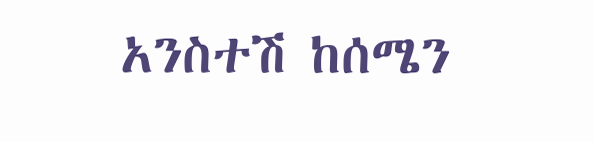አንስተሽ ከሰሜን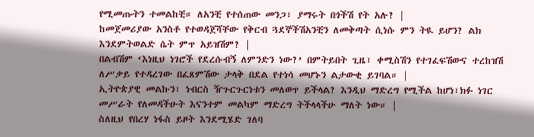የሚመጡትን ተመልከቺ። ለአንቺ የተሰጠው መንጋ፣ ያማሩት በጎችሽ የት አሉ? |
ከመጀመሪያው አንስቶ የተወዳጀሻቸው የቅርብ ጓደኞችሽአንቺን ለመቅጣት ሲነሱ ምን ትዪ ይሆን? ልክ እንደምትወልድ ሴት ምጥ አይዝሽም? |
በልብሽም ‘እነዚህ ነገሮች የደረሱብኝ ለምንድን ነው?’ በምትይበት ጊዜ፣ ቀሚስሽን የተገፈፍሽውና ተረከዝሽ ለሥቃይ የተዳረገው በፈጸምሽው ታላቅ በደል የተነሳ መሆኑን ልታውቂ ይገባል። |
ኢትዮጵያዊ መልኩን፣ ነብርስ ዥጉርጉርነቱን መለወጥ ይችላል? እንዲህ ማድረግ የሚችል ከሆነ፣ክፉ ነገር መሥራት የለመዳችሁት እናንተም መልካም ማድረግ ትችላላችሁ ማለት ነው። |
ስለዚህ የበረሃ ነፋስ ይዞት እንደሚሄድ ገለባ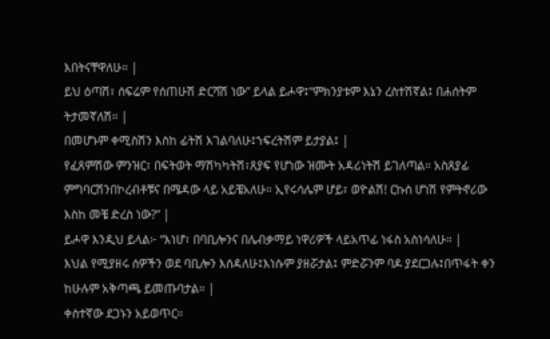እበትናቸዋለሁ። |
ይህ ዕጣሽ፣ ሰፍሬም የሰጠሁሽ ድርሻሽ ነው” ይላል ይሖዋ፤“ምክንያቱም እኔን ረስተሽኛል፤ በሐሰትም ትታመኛለሽ። |
በመሆኑም ቀሚስሽን እስከ ፊትሽ እገልባለሁ፤ኀፍረትሽም ይታያል፤ |
የፈጸምሽው ምንዝር፣ በፍትወት ማሽካካትሽ፣ጸያፍ የሆነው ዝሙት አዳሪነትሽ ይገለጣል። አስጸያፊ ምግባርሽንበኮረብቶቹና በሜዳው ላይ አይቼአለሁ። ኢየሩሳሌም ሆይ፣ ወዮልሽ! ርኩስ ሆነሽ የምትኖሪው እስከ መቼ ድረስ ነው?” |
ይሖዋ እንዲህ ይላል፦ “እነሆ፣ በባቢሎንና በሌብቃማይ ነዋሪዎች ላይአጥፊ ነፋስ አስነሳለሁ። |
እህል የሚያዘሩ ሰዎችን ወደ ባቢሎን እሰዳለሁ፤እነሱም ያዘሯታል፤ ምድሯንም ባዶ ያደርጋሉ፤በጥፋት ቀን ከሁሉም አቅጣጫ ይመጡባታል። |
ቀስተኛው ደጋኑን አይወጥር።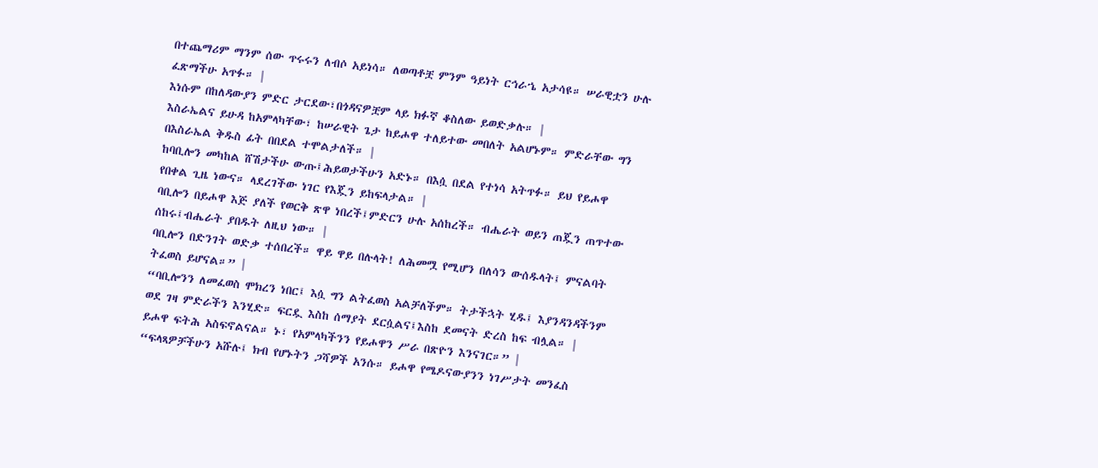በተጨማሪም ማንም ሰው ጥሩሩን ለብሶ አይነሳ። ለወጣቶቿ ምንም ዓይነት ርኅራኄ አታሳዩ። ሠራዊቷን ሁሉ ፈጽማችሁ አጥፉ። |
እነሱም በከለዳውያን ምድር ታርደው፣በጎዳናዎቿም ላይ ክፉኛ ቆስለው ይወድቃሉ። |
እስራኤልና ይሁዳ ከአምላካቸው፣ ከሠራዊት ጌታ ከይሖዋ ተለይተው መበለት አልሆኑም። ምድራቸው ግን በእስራኤል ቅዱስ ፊት በበደል ተሞልታለች። |
ከባቢሎን መካከል ሸሽታችሁ ውጡ፤ሕይወታችሁን አድኑ። በእሷ በደል የተነሳ አትጥፉ። ይህ የይሖዋ የበቀል ጊዜ ነውና። ላደረገችው ነገር የእጇን ይከፍላታል። |
ባቢሎን በይሖዋ እጅ ያለች የወርቅ ጽዋ ነበረች፤ምድርን ሁሉ አሰከረች። ብሔራት ወይን ጠጇን ጠጥተው ሰከሩ፤ብሔራት ያበዱት ለዚህ ነው። |
ባቢሎን በድንገት ወድቃ ተሰበረች። ዋይ ዋይ በሉላት! ለሕመሟ የሚሆን በለሳን ውሰዱላት፤ ምናልባት ትፈወስ ይሆናል።” |
“ባቢሎንን ለመፈወስ ሞክረን ነበር፤ እሷ ግን ልትፈወስ አልቻለችም። ትታችኋት ሂዱ፤ እያንዳንዳችንም ወደ ገዛ ምድራችን እንሂድ። ፍርዷ እስከ ሰማያት ደርሷልና፤እስከ ደመናት ድረስ ከፍ ብሏል። |
ይሖዋ ፍትሕ አስፍኖልናል። ኑ፣ የአምላካችንን የይሖዋን ሥራ በጽዮን እንናገር።” |
“ፍላጻዎቻችሁን አሹሉ፤ ክብ የሆኑትን ጋሻዎች አንሱ። ይሖዋ የሜዶናውያንን ነገሥታት መንፈስ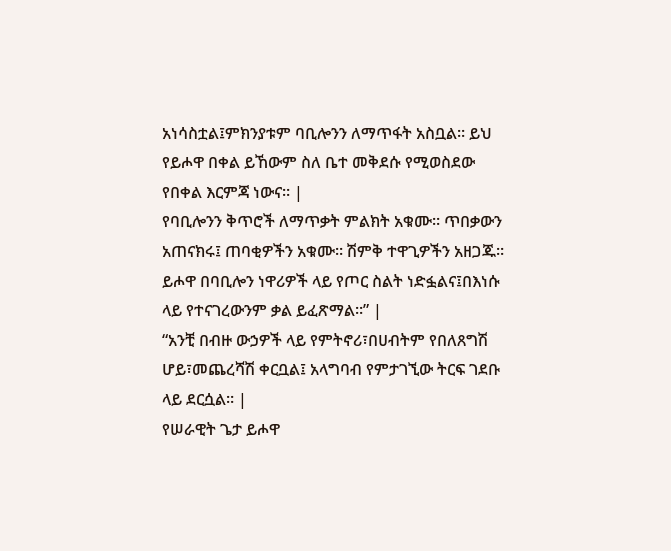አነሳስቷል፤ምክንያቱም ባቢሎንን ለማጥፋት አስቧል። ይህ የይሖዋ በቀል ይኸውም ስለ ቤተ መቅደሱ የሚወስደው የበቀል እርምጃ ነውና። |
የባቢሎንን ቅጥሮች ለማጥቃት ምልክት አቁሙ። ጥበቃውን አጠናክሩ፤ ጠባቂዎችን አቁሙ። ሽምቅ ተዋጊዎችን አዘጋጁ። ይሖዋ በባቢሎን ነዋሪዎች ላይ የጦር ስልት ነድፏልና፤በእነሱ ላይ የተናገረውንም ቃል ይፈጽማል።” |
“አንቺ በብዙ ውኃዎች ላይ የምትኖሪ፣በሀብትም የበለጸግሽ ሆይ፣መጨረሻሽ ቀርቧል፤ አላግባብ የምታገኚው ትርፍ ገደቡ ላይ ደርሷል። |
የሠራዊት ጌታ ይሖዋ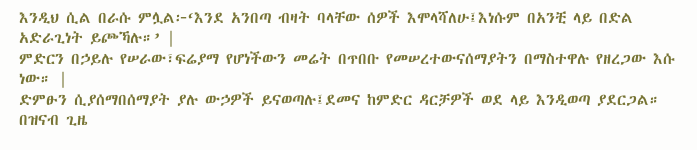እንዲህ ሲል በራሱ ምሏል፦‘እንደ አንበጣ ብዛት ባላቸው ሰዎች እሞላሻለሁ፤እነሱም በአንቺ ላይ በድል አድራጊነት ይጮኻሉ።’ |
ምድርን በኃይሉ የሠራው፣ፍሬያማ የሆነችውን መሬት በጥበቡ የመሠረተውናሰማያትን በማስተዋሉ የዘረጋው እሱ ነው። |
ድምፁን ሲያሰማበሰማያት ያሉ ውኃዎች ይናወጣሉ፤ደመና ከምድር ዳርቻዎች ወደ ላይ እንዲወጣ ያደርጋል። በዝናብ ጊዜ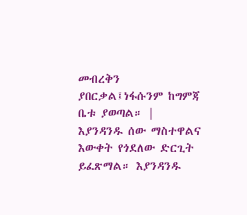መብረቅን ያበርቃል፤ነፋሱንም ከግምጃ ቤቱ ያወጣል። |
እያንዳንዱ ሰው ማስተዋልና እውቀት የጎደለው ድርጊት ይፈጽማል። እያንዳንዱ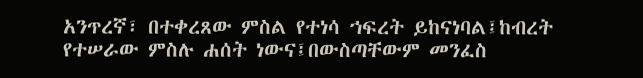አንጥረኛ፣ በተቀረጸው ምስል የተነሳ ኀፍረት ይከናነባል፤ከብረት የተሠራው ምስሉ ሐሰት ነውና፤በውስጣቸውም መንፈስ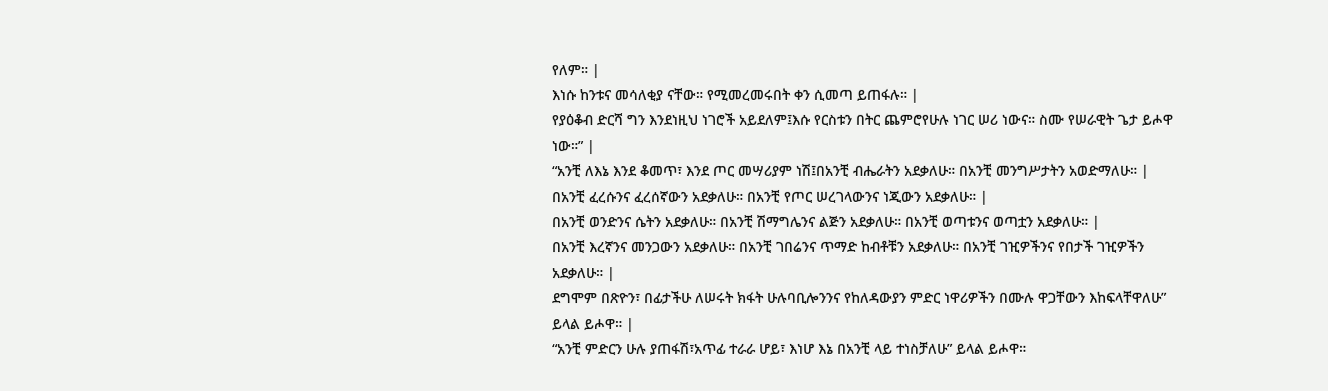የለም። |
እነሱ ከንቱና መሳለቂያ ናቸው። የሚመረመሩበት ቀን ሲመጣ ይጠፋሉ። |
የያዕቆብ ድርሻ ግን እንደነዚህ ነገሮች አይደለም፤እሱ የርስቱን በትር ጨምሮየሁሉ ነገር ሠሪ ነውና። ስሙ የሠራዊት ጌታ ይሖዋ ነው።” |
“አንቺ ለእኔ እንደ ቆመጥ፣ እንደ ጦር መሣሪያም ነሽ፤በአንቺ ብሔራትን አደቃለሁ። በአንቺ መንግሥታትን አወድማለሁ። |
በአንቺ ፈረሱንና ፈረሰኛውን አደቃለሁ። በአንቺ የጦር ሠረገላውንና ነጂውን አደቃለሁ። |
በአንቺ ወንድንና ሴትን አደቃለሁ። በአንቺ ሽማግሌንና ልጅን አደቃለሁ። በአንቺ ወጣቱንና ወጣቷን አደቃለሁ። |
በአንቺ እረኛንና መንጋውን አደቃለሁ። በአንቺ ገበሬንና ጥማድ ከብቶቹን አደቃለሁ። በአንቺ ገዢዎችንና የበታች ገዢዎችን አደቃለሁ። |
ደግሞም በጽዮን፣ በፊታችሁ ለሠሩት ክፋት ሁሉባቢሎንንና የከለዳውያን ምድር ነዋሪዎችን በሙሉ ዋጋቸውን እከፍላቸዋለሁ” ይላል ይሖዋ። |
“አንቺ ምድርን ሁሉ ያጠፋሽ፣አጥፊ ተራራ ሆይ፣ እነሆ እኔ በአንቺ ላይ ተነስቻለሁ” ይላል ይሖዋ።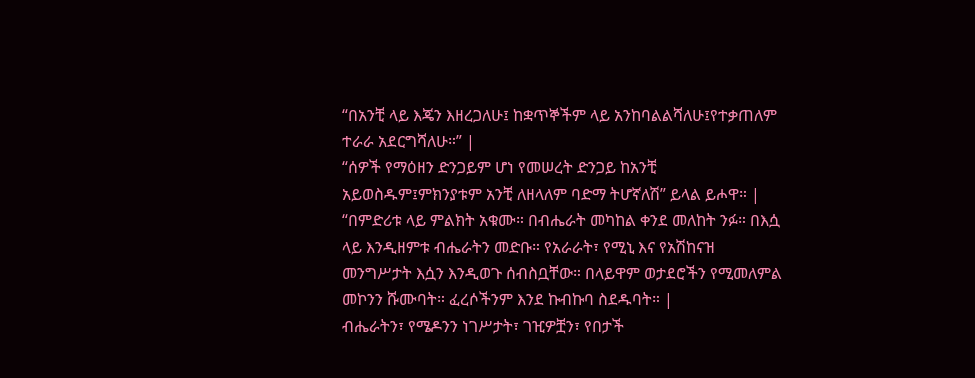“በአንቺ ላይ እጄን እዘረጋለሁ፤ ከቋጥኞችም ላይ አንከባልልሻለሁ፤የተቃጠለም ተራራ አደርግሻለሁ።” |
“ሰዎች የማዕዘን ድንጋይም ሆነ የመሠረት ድንጋይ ከአንቺ አይወስዱም፤ምክንያቱም አንቺ ለዘላለም ባድማ ትሆኛለሽ” ይላል ይሖዋ። |
“በምድሪቱ ላይ ምልክት አቁሙ። በብሔራት መካከል ቀንደ መለከት ንፉ። በእሷ ላይ እንዲዘምቱ ብሔራትን መድቡ። የአራራት፣ የሚኒ እና የአሽከናዝ መንግሥታት እሷን እንዲወጉ ሰብስቧቸው። በላይዋም ወታደሮችን የሚመለምል መኮንን ሹሙባት። ፈረሶችንም እንደ ኩብኩባ ስደዱባት። |
ብሔራትን፣ የሜዶንን ነገሥታት፣ ገዢዎቿን፣ የበታች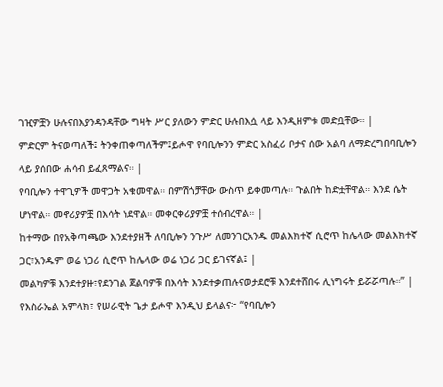ገዢዎቿን ሁሉናበእያንዳንዳቸው ግዛት ሥር ያለውን ምድር ሁሉበእሷ ላይ እንዲዘምቱ መድቧቸው። |
ምድርም ትናወጣለች፤ ትንቀጠቀጣለችም፤ይሖዋ የባቢሎንን ምድር አስፈሪ ቦታና ሰው አልባ ለማድረግበባቢሎን ላይ ያሰበው ሐሳብ ይፈጸማልና። |
የባቢሎን ተዋጊዎች መዋጋት አቁመዋል። በምሽጎቻቸው ውስጥ ይቀመጣሉ። ጉልበት ከድቷቸዋል። እንደ ሴት ሆነዋል። መኖሪያዎቿ በእሳት ነደዋል። መቀርቀሪያዎቿ ተሰብረዋል። |
ከተማው በየአቅጣጫው እንደተያዘች ለባቢሎን ንጉሥ ለመንገርአንዱ መልእክተኛ ሲሮጥ ከሌላው መልእክተኛ ጋር፣አንዱም ወሬ ነጋሪ ሲሮጥ ከሌላው ወሬ ነጋሪ ጋር ይገናኛል፤ |
መልካዎቹ እንደተያዙ፣የደንገል ጀልባዎቹ በእሳት እንደተቃጠሉናወታደሮቹ እንደተሸበሩ ሊነግሩት ይሯሯጣሉ።” |
የእስራኤል አምላክ፣ የሠራዊት ጌታ ይሖዋ እንዲህ ይላልና፦ “የባቢሎን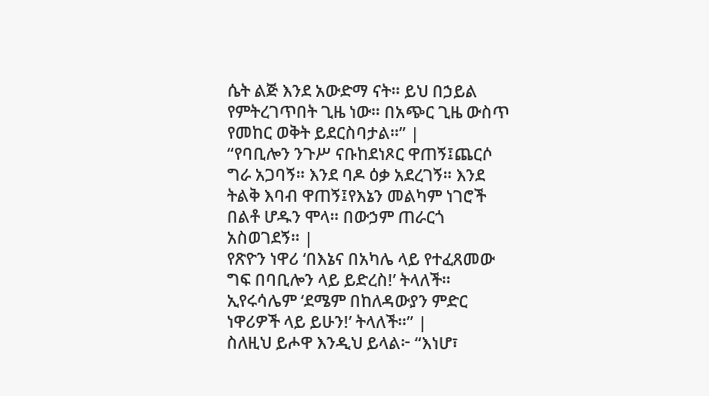ሴት ልጅ እንደ አውድማ ናት። ይህ በኃይል የምትረገጥበት ጊዜ ነው። በአጭር ጊዜ ውስጥ የመከር ወቅት ይደርስባታል።” |
“የባቢሎን ንጉሥ ናቡከደነጾር ዋጠኝ፤ጨርሶ ግራ አጋባኝ። እንደ ባዶ ዕቃ አደረገኝ። እንደ ትልቅ እባብ ዋጠኝ፤የእኔን መልካም ነገሮች በልቶ ሆዱን ሞላ። በውኃም ጠራርጎ አስወገደኝ። |
የጽዮን ነዋሪ ‘በእኔና በአካሌ ላይ የተፈጸመው ግፍ በባቢሎን ላይ ይድረስ!’ ትላለች። ኢየሩሳሌም ‘ደሜም በከለዳውያን ምድር ነዋሪዎች ላይ ይሁን!’ ትላለች።” |
ስለዚህ ይሖዋ እንዲህ ይላል፦ “እነሆ፣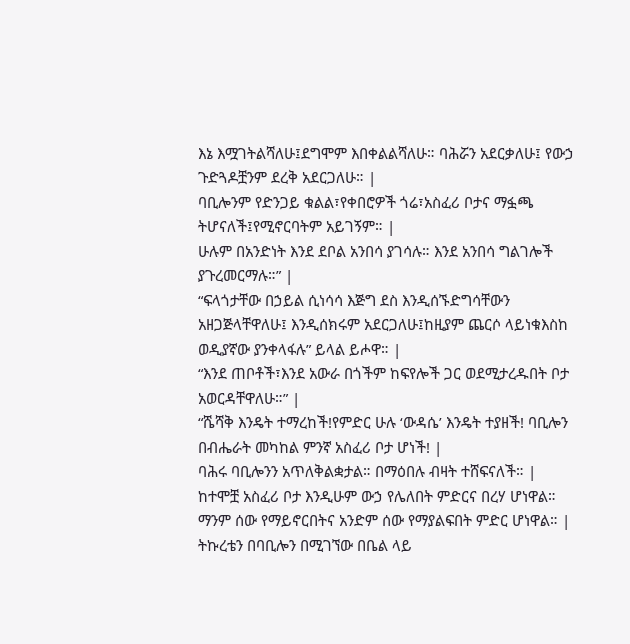እኔ እሟገትልሻለሁ፤ደግሞም እበቀልልሻለሁ። ባሕሯን አደርቃለሁ፤ የውኃ ጉድጓዶቿንም ደረቅ አደርጋለሁ። |
ባቢሎንም የድንጋይ ቁልል፣የቀበሮዎች ጎሬ፣አስፈሪ ቦታና ማፏጫ ትሆናለች፤የሚኖርባትም አይገኝም። |
ሁሉም በአንድነት እንደ ደቦል አንበሳ ያገሳሉ። እንደ አንበሳ ግልገሎች ያጉረመርማሉ።” |
“ፍላጎታቸው በኃይል ሲነሳሳ እጅግ ደስ እንዲሰኙድግሳቸውን አዘጋጅላቸዋለሁ፤ እንዲሰክሩም አደርጋለሁ፤ከዚያም ጨርሶ ላይነቁእስከ ወዲያኛው ያንቀላፋሉ” ይላል ይሖዋ። |
“እንደ ጠቦቶች፣እንደ አውራ በጎችም ከፍየሎች ጋር ወደሚታረዱበት ቦታ አወርዳቸዋለሁ።” |
“ሼሻቅ እንዴት ተማረከች!የምድር ሁሉ ‘ውዳሴ’ እንዴት ተያዘች! ባቢሎን በብሔራት መካከል ምንኛ አስፈሪ ቦታ ሆነች! |
ባሕሩ ባቢሎንን አጥለቅልቋታል። በማዕበሉ ብዛት ተሸፍናለች። |
ከተሞቿ አስፈሪ ቦታ እንዲሁም ውኃ የሌለበት ምድርና በረሃ ሆነዋል። ማንም ሰው የማይኖርበትና አንድም ሰው የማያልፍበት ምድር ሆነዋል። |
ትኩረቴን በባቢሎን በሚገኘው በቤል ላይ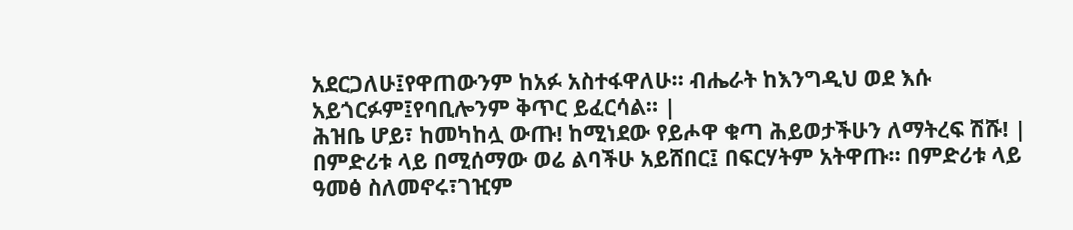አደርጋለሁ፤የዋጠውንም ከአፉ አስተፋዋለሁ። ብሔራት ከእንግዲህ ወደ እሱ አይጎርፉም፤የባቢሎንም ቅጥር ይፈርሳል። |
ሕዝቤ ሆይ፣ ከመካከሏ ውጡ! ከሚነደው የይሖዋ ቁጣ ሕይወታችሁን ለማትረፍ ሽሹ! |
በምድሪቱ ላይ በሚሰማው ወሬ ልባችሁ አይሸበር፤ በፍርሃትም አትዋጡ። በምድሪቱ ላይ ዓመፅ ስለመኖሩ፣ገዢም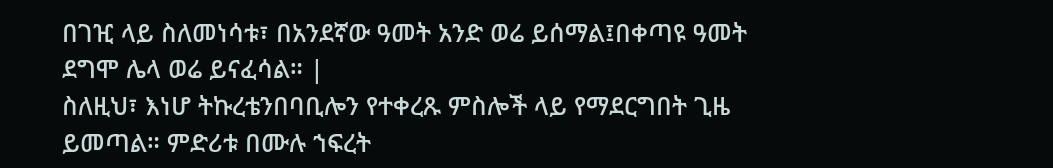በገዢ ላይ ስለመነሳቱ፣ በአንደኛው ዓመት አንድ ወሬ ይሰማል፤በቀጣዩ ዓመት ደግሞ ሌላ ወሬ ይናፈሳል። |
ስለዚህ፣ እነሆ ትኩረቴንበባቢሎን የተቀረጹ ምስሎች ላይ የማደርግበት ጊዜ ይመጣል። ምድሪቱ በሙሉ ኀፍረት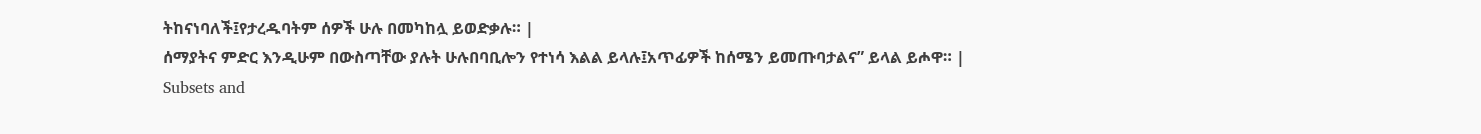ትከናነባለች፤የታረዱባትም ሰዎች ሁሉ በመካከሏ ይወድቃሉ። |
ሰማያትና ምድር እንዲሁም በውስጣቸው ያሉት ሁሉበባቢሎን የተነሳ እልል ይላሉ፤አጥፊዎች ከሰሜን ይመጡባታልና” ይላል ይሖዋ። |
Subsets and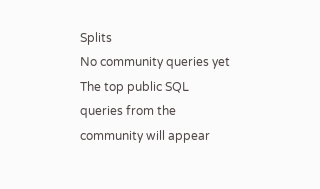Splits
No community queries yet
The top public SQL queries from the community will appear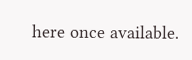here once available.